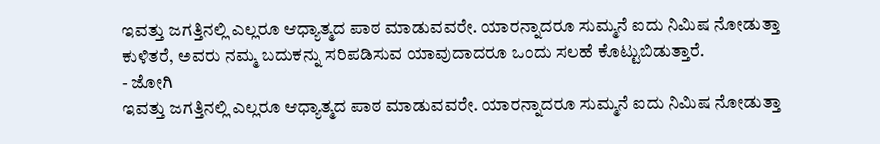ಇವತ್ತು ಜಗತ್ತಿನಲ್ಲಿ ಎಲ್ಲರೂ ಆಧ್ಯಾತ್ಮದ ಪಾಠ ಮಾಡುವವರೇ. ಯಾರನ್ನಾದರೂ ಸುಮ್ಮನೆ ಐದು ನಿಮಿಷ ನೋಡುತ್ತಾ ಕುಳಿತರೆ, ಅವರು ನಮ್ಮ ಬದುಕನ್ನು ಸರಿಪಡಿಸುವ ಯಾವುದಾದರೂ ಒಂದು ಸಲಹೆ ಕೊಟ್ಟುಬಿಡುತ್ತಾರೆ.
- ಜೋಗಿ
ಇವತ್ತು ಜಗತ್ತಿನಲ್ಲಿ ಎಲ್ಲರೂ ಆಧ್ಯಾತ್ಮದ ಪಾಠ ಮಾಡುವವರೇ. ಯಾರನ್ನಾದರೂ ಸುಮ್ಮನೆ ಐದು ನಿಮಿಷ ನೋಡುತ್ತಾ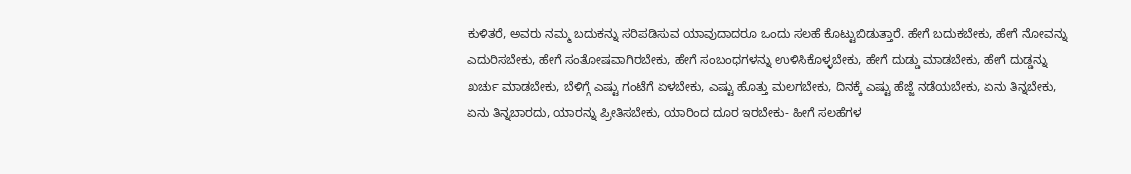ಕುಳಿತರೆ, ಅವರು ನಮ್ಮ ಬದುಕನ್ನು ಸರಿಪಡಿಸುವ ಯಾವುದಾದರೂ ಒಂದು ಸಲಹೆ ಕೊಟ್ಟುಬಿಡುತ್ತಾರೆ. ಹೇಗೆ ಬದುಕಬೇಕು, ಹೇಗೆ ನೋವನ್ನು ಎದುರಿಸಬೇಕು, ಹೇಗೆ ಸಂತೋಷವಾಗಿರಬೇಕು, ಹೇಗೆ ಸಂಬಂಧಗಳನ್ನು ಉಳಿಸಿಕೊಳ್ಳಬೇಕು, ಹೇಗೆ ದುಡ್ಡು ಮಾಡಬೇಕು, ಹೇಗೆ ದುಡ್ಡನ್ನು ಖರ್ಚು ಮಾಡಬೇಕು, ಬೆಳಿಗ್ಗೆ ಎಷ್ಟು ಗಂಟೆಗೆ ಏಳಬೇಕು, ಎಷ್ಟು ಹೊತ್ತು ಮಲಗಬೇಕು, ದಿನಕ್ಕೆ ಎಷ್ಟು ಹೆಜ್ಜೆ ನಡೆಯಬೇಕು, ಏನು ತಿನ್ನಬೇಕು, ಏನು ತಿನ್ನಬಾರದು, ಯಾರನ್ನು ಪ್ರೀತಿಸಬೇಕು, ಯಾರಿಂದ ದೂರ ಇರಬೇಕು- ಹೀಗೆ ಸಲಹೆಗಳ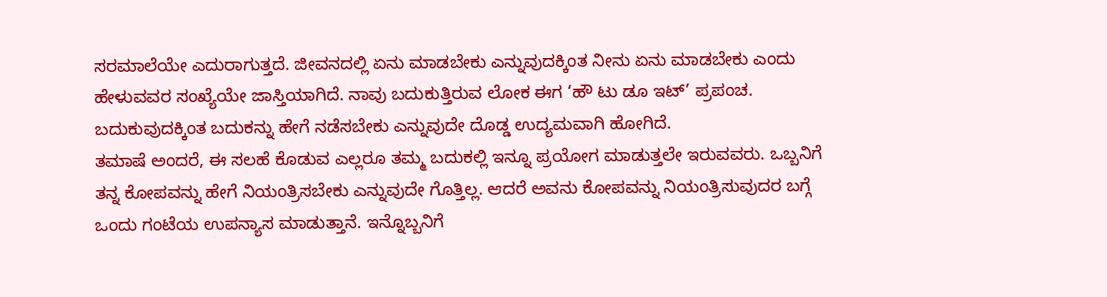ಸರಮಾಲೆಯೇ ಎದುರಾಗುತ್ತದೆ. ಜೀವನದಲ್ಲಿ ಏನು ಮಾಡಬೇಕು ಎನ್ನುವುದಕ್ಕಿಂತ ನೀನು ಏನು ಮಾಡಬೇಕು ಎಂದು ಹೇಳುವವರ ಸಂಖ್ಯೆಯೇ ಜಾಸ್ತಿಯಾಗಿದೆ. ನಾವು ಬದುಕುತ್ತಿರುವ ಲೋಕ ಈಗ ‘ಹೌ ಟು ಡೂ ಇಟ್’ ಪ್ರಪಂಚ. ಬದುಕುವುದಕ್ಕಿಂತ ಬದುಕನ್ನು ಹೇಗೆ ನಡೆಸಬೇಕು ಎನ್ನುವುದೇ ದೊಡ್ಡ ಉದ್ಯಮವಾಗಿ ಹೋಗಿದೆ.
ತಮಾಷೆ ಅಂದರೆ, ಈ ಸಲಹೆ ಕೊಡುವ ಎಲ್ಲರೂ ತಮ್ಮ ಬದುಕಲ್ಲಿ ಇನ್ನೂ ಪ್ರಯೋಗ ಮಾಡುತ್ತಲೇ ಇರುವವರು. ಒಬ್ಬನಿಗೆ ತನ್ನ ಕೋಪವನ್ನು ಹೇಗೆ ನಿಯಂತ್ರಿಸಬೇಕು ಎನ್ನುವುದೇ ಗೊತ್ತಿಲ್ಲ. ಆದರೆ ಅವನು ಕೋಪವನ್ನು ನಿಯಂತ್ರಿಸುವುದರ ಬಗ್ಗೆ ಒಂದು ಗಂಟೆಯ ಉಪನ್ಯಾಸ ಮಾಡುತ್ತಾನೆ. ಇನ್ನೊಬ್ಬನಿಗೆ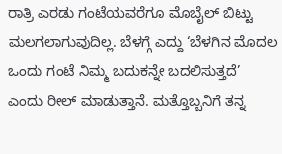ರಾತ್ರಿ ಎರಡು ಗಂಟೆಯವರೆಗೂ ಮೊಬೈಲ್ ಬಿಟ್ಟು ಮಲಗಲಾಗುವುದಿಲ್ಲ. ಬೆಳಗ್ಗೆ ಎದ್ದು ‘ಬೆಳಗಿನ ಮೊದಲ ಒಂದು ಗಂಟೆ ನಿಮ್ಮ ಬದುಕನ್ನೇ ಬದಲಿಸುತ್ತದೆ’ ಎಂದು ರೀಲ್ ಮಾಡುತ್ತಾನೆ. ಮತ್ತೊಬ್ಬನಿಗೆ ತನ್ನ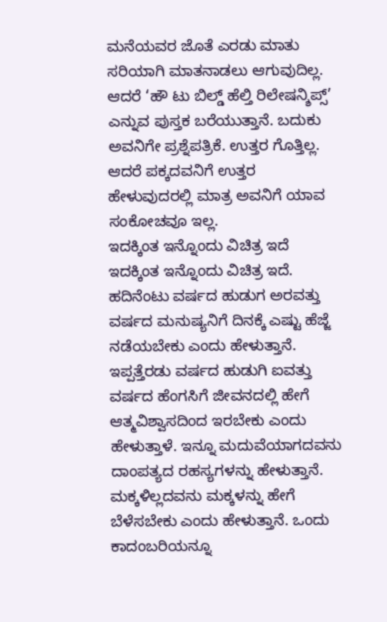ಮನೆಯವರ ಜೊತೆ ಎರಡು ಮಾತು ಸರಿಯಾಗಿ ಮಾತನಾಡಲು ಆಗುವುದಿಲ್ಲ. ಆದರೆ ‘ಹೌ ಟು ಬಿಲ್ಡ್ ಹೆಲ್ತಿ ರಿಲೇಷನ್ಶಿಪ್ಸ್’ ಎನ್ನುವ ಪುಸ್ತಕ ಬರೆಯುತ್ತಾನೆ. ಬದುಕು ಅವನಿಗೇ ಪ್ರಶ್ನೆಪತ್ರಿಕೆ. ಉತ್ತರ ಗೊತ್ತಿಲ್ಲ. ಆದರೆ ಪಕ್ಕದವನಿಗೆ ಉತ್ತರ ಹೇಳುವುದರಲ್ಲಿ ಮಾತ್ರ ಅವನಿಗೆ ಯಾವ ಸಂಕೋಚವೂ ಇಲ್ಲ.
ಇದಕ್ಕಿಂತ ಇನ್ನೊಂದು ವಿಚಿತ್ರ ಇದೆ
ಇದಕ್ಕಿಂತ ಇನ್ನೊಂದು ವಿಚಿತ್ರ ಇದೆ. ಹದಿನೆಂಟು ವರ್ಷದ ಹುಡುಗ ಅರವತ್ತು ವರ್ಷದ ಮನುಷ್ಯನಿಗೆ ದಿನಕ್ಕೆ ಎಷ್ಟು ಹೆಜ್ಜೆ ನಡೆಯಬೇಕು ಎಂದು ಹೇಳುತ್ತಾನೆ. ಇಪ್ಪತ್ತೆರಡು ವರ್ಷದ ಹುಡುಗಿ ಐವತ್ತು ವರ್ಷದ ಹೆಂಗಸಿಗೆ ಜೀವನದಲ್ಲಿ ಹೇಗೆ ಆತ್ಮವಿಶ್ವಾಸದಿಂದ ಇರಬೇಕು ಎಂದು ಹೇಳುತ್ತಾಳೆ. ಇನ್ನೂ ಮದುವೆಯಾಗದವನು ದಾಂಪತ್ಯದ ರಹಸ್ಯಗಳನ್ನು ಹೇಳುತ್ತಾನೆ. ಮಕ್ಕಳಿಲ್ಲದವನು ಮಕ್ಕಳನ್ನು ಹೇಗೆ ಬೆಳೆಸಬೇಕು ಎಂದು ಹೇಳುತ್ತಾನೆ. ಒಂದು ಕಾದಂಬರಿಯನ್ನೂ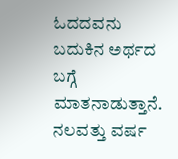ಓದದವನು ಬದುಕಿನ ಅರ್ಥದ ಬಗ್ಗೆ ಮಾತನಾಡುತ್ತಾನೆ. ನಲವತ್ತು ವರ್ಷ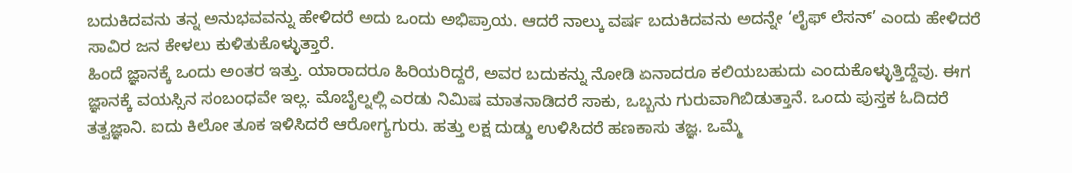ಬದುಕಿದವನು ತನ್ನ ಅನುಭವವನ್ನು ಹೇಳಿದರೆ ಅದು ಒಂದು ಅಭಿಪ್ರಾಯ. ಆದರೆ ನಾಲ್ಕು ವರ್ಷ ಬದುಕಿದವನು ಅದನ್ನೇ ‘ಲೈಫ್ ಲೆಸನ್’ ಎಂದು ಹೇಳಿದರೆ ಸಾವಿರ ಜನ ಕೇಳಲು ಕುಳಿತುಕೊಳ್ಳುತ್ತಾರೆ.
ಹಿಂದೆ ಜ್ಞಾನಕ್ಕೆ ಒಂದು ಅಂತರ ಇತ್ತು. ಯಾರಾದರೂ ಹಿರಿಯರಿದ್ದರೆ, ಅವರ ಬದುಕನ್ನು ನೋಡಿ ಏನಾದರೂ ಕಲಿಯಬಹುದು ಎಂದುಕೊಳ್ಳುತ್ತಿದ್ದೆವು. ಈಗ ಜ್ಞಾನಕ್ಕೆ ವಯಸ್ಸಿನ ಸಂಬಂಧವೇ ಇಲ್ಲ. ಮೊಬೈಲ್ನಲ್ಲಿ ಎರಡು ನಿಮಿಷ ಮಾತನಾಡಿದರೆ ಸಾಕು, ಒಬ್ಬನು ಗುರುವಾಗಿಬಿಡುತ್ತಾನೆ. ಒಂದು ಪುಸ್ತಕ ಓದಿದರೆ ತತ್ವಜ್ಞಾನಿ. ಐದು ಕಿಲೋ ತೂಕ ಇಳಿಸಿದರೆ ಆರೋಗ್ಯಗುರು. ಹತ್ತು ಲಕ್ಷ ದುಡ್ಡು ಉಳಿಸಿದರೆ ಹಣಕಾಸು ತಜ್ಞ. ಒಮ್ಮೆ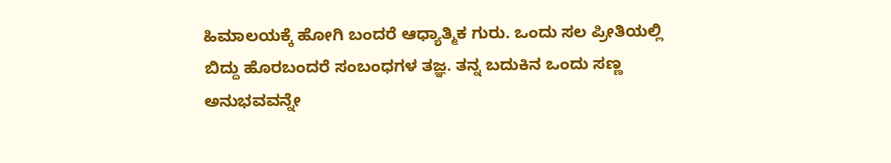ಹಿಮಾಲಯಕ್ಕೆ ಹೋಗಿ ಬಂದರೆ ಆಧ್ಯಾತ್ಮಿಕ ಗುರು. ಒಂದು ಸಲ ಪ್ರೀತಿಯಲ್ಲಿ ಬಿದ್ದು ಹೊರಬಂದರೆ ಸಂಬಂಧಗಳ ತಜ್ಞ. ತನ್ನ ಬದುಕಿನ ಒಂದು ಸಣ್ಣ ಅನುಭವವನ್ನೇ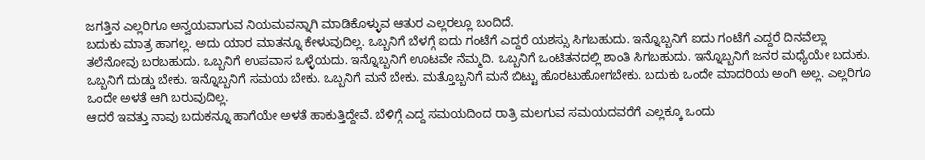ಜಗತ್ತಿನ ಎಲ್ಲರಿಗೂ ಅನ್ವಯವಾಗುವ ನಿಯಮವನ್ನಾಗಿ ಮಾಡಿಕೊಳ್ಳುವ ಆತುರ ಎಲ್ಲರಲ್ಲೂ ಬಂದಿದೆ.
ಬದುಕು ಮಾತ್ರ ಹಾಗಲ್ಲ. ಅದು ಯಾರ ಮಾತನ್ನೂ ಕೇಳುವುದಿಲ್ಲ. ಒಬ್ಬನಿಗೆ ಬೆಳಗ್ಗೆ ಐದು ಗಂಟೆಗೆ ಎದ್ದರೆ ಯಶಸ್ಸು ಸಿಗಬಹುದು. ಇನ್ನೊಬ್ಬನಿಗೆ ಐದು ಗಂಟೆಗೆ ಎದ್ದರೆ ದಿನವೆಲ್ಲಾ ತಲೆನೋವು ಬರಬಹುದು. ಒಬ್ಬನಿಗೆ ಉಪವಾಸ ಒಳ್ಳೆಯದು. ಇನ್ನೊಬ್ಬನಿಗೆ ಊಟವೇ ನೆಮ್ಮದಿ. ಒಬ್ಬನಿಗೆ ಒಂಟಿತನದಲ್ಲಿ ಶಾಂತಿ ಸಿಗಬಹುದು. ಇನ್ನೊಬ್ಬನಿಗೆ ಜನರ ಮಧ್ಯೆಯೇ ಬದುಕು. ಒಬ್ಬನಿಗೆ ದುಡ್ಡು ಬೇಕು. ಇನ್ನೊಬ್ಬನಿಗೆ ಸಮಯ ಬೇಕು. ಒಬ್ಬನಿಗೆ ಮನೆ ಬೇಕು. ಮತ್ತೊಬ್ಬನಿಗೆ ಮನೆ ಬಿಟ್ಟು ಹೊರಟುಹೋಗಬೇಕು. ಬದುಕು ಒಂದೇ ಮಾದರಿಯ ಅಂಗಿ ಅಲ್ಲ. ಎಲ್ಲರಿಗೂ ಒಂದೇ ಅಳತೆ ಆಗಿ ಬರುವುದಿಲ್ಲ.
ಆದರೆ ಇವತ್ತು ನಾವು ಬದುಕನ್ನೂ ಹಾಗೆಯೇ ಅಳತೆ ಹಾಕುತ್ತಿದ್ದೇವೆ. ಬೆಳಿಗ್ಗೆ ಎದ್ದ ಸಮಯದಿಂದ ರಾತ್ರಿ ಮಲಗುವ ಸಮಯದವರೆಗೆ ಎಲ್ಲಕ್ಕೂ ಒಂದು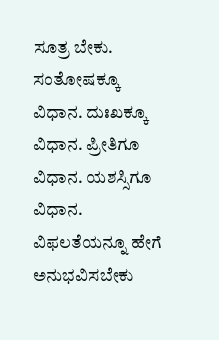ಸೂತ್ರ ಬೇಕು. ಸಂತೋಷಕ್ಕೂ ವಿಧಾನ. ದುಃಖಕ್ಕೂ ವಿಧಾನ. ಪ್ರೀತಿಗೂ ವಿಧಾನ. ಯಶಸ್ಸಿಗೂ ವಿಧಾನ. ವಿಫಲತೆಯನ್ನೂ ಹೇಗೆ ಅನುಭವಿಸಬೇಕು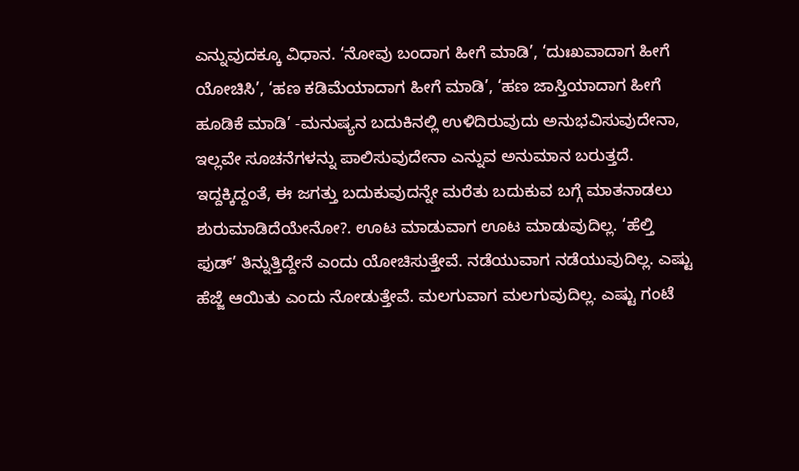ಎನ್ನುವುದಕ್ಕೂ ವಿಧಾನ. ‘ನೋವು ಬಂದಾಗ ಹೀಗೆ ಮಾಡಿ’, ‘ದುಃಖವಾದಾಗ ಹೀಗೆ ಯೋಚಿಸಿ’, ‘ಹಣ ಕಡಿಮೆಯಾದಾಗ ಹೀಗೆ ಮಾಡಿ’, ‘ಹಣ ಜಾಸ್ತಿಯಾದಾಗ ಹೀಗೆ ಹೂಡಿಕೆ ಮಾಡಿ’ -ಮನುಷ್ಯನ ಬದುಕಿನಲ್ಲಿ ಉಳಿದಿರುವುದು ಅನುಭವಿಸುವುದೇನಾ, ಇಲ್ಲವೇ ಸೂಚನೆಗಳನ್ನು ಪಾಲಿಸುವುದೇನಾ ಎನ್ನುವ ಅನುಮಾನ ಬರುತ್ತದೆ.
ಇದ್ದಕ್ಕಿದ್ದಂತೆ, ಈ ಜಗತ್ತು ಬದುಕುವುದನ್ನೇ ಮರೆತು ಬದುಕುವ ಬಗ್ಗೆ ಮಾತನಾಡಲು ಶುರುಮಾಡಿದೆಯೇನೋ?. ಊಟ ಮಾಡುವಾಗ ಊಟ ಮಾಡುವುದಿಲ್ಲ. ‘ಹೆಲ್ತಿ ಫುಡ್’ ತಿನ್ನುತ್ತಿದ್ದೇನೆ ಎಂದು ಯೋಚಿಸುತ್ತೇವೆ. ನಡೆಯುವಾಗ ನಡೆಯುವುದಿಲ್ಲ. ಎಷ್ಟು ಹೆಜ್ಜೆ ಆಯಿತು ಎಂದು ನೋಡುತ್ತೇವೆ. ಮಲಗುವಾಗ ಮಲಗುವುದಿಲ್ಲ. ಎಷ್ಟು ಗಂಟೆ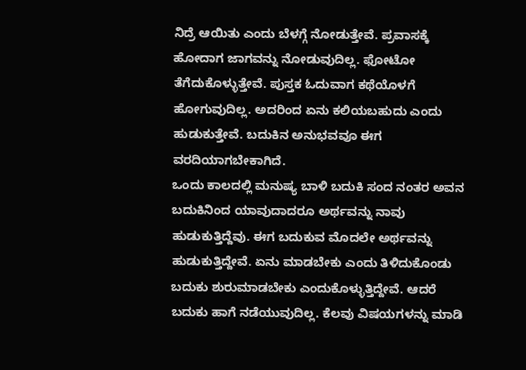ನಿದ್ರೆ ಆಯಿತು ಎಂದು ಬೆಳಗ್ಗೆ ನೋಡುತ್ತೇವೆ. ಪ್ರವಾಸಕ್ಕೆ ಹೋದಾಗ ಜಾಗವನ್ನು ನೋಡುವುದಿಲ್ಲ. ಫೋಟೋ ತೆಗೆದುಕೊಳ್ಳುತ್ತೇವೆ. ಪುಸ್ತಕ ಓದುವಾಗ ಕಥೆಯೊಳಗೆ ಹೋಗುವುದಿಲ್ಲ. ಅದರಿಂದ ಏನು ಕಲಿಯಬಹುದು ಎಂದು ಹುಡುಕುತ್ತೇವೆ. ಬದುಕಿನ ಅನುಭವವೂ ಈಗ ವರದಿಯಾಗಬೇಕಾಗಿದೆ.
ಒಂದು ಕಾಲದಲ್ಲಿ ಮನುಷ್ಯ ಬಾಳಿ ಬದುಕಿ ಸಂದ ನಂತರ ಅವನ ಬದುಕಿನಿಂದ ಯಾವುದಾದರೂ ಅರ್ಥವನ್ನು ನಾವು ಹುಡುಕುತ್ತಿದ್ದೆವು. ಈಗ ಬದುಕುವ ಮೊದಲೇ ಅರ್ಥವನ್ನು ಹುಡುಕುತ್ತಿದ್ದೇವೆ. ಏನು ಮಾಡಬೇಕು ಎಂದು ತಿಳಿದುಕೊಂಡು ಬದುಕು ಶುರುಮಾಡಬೇಕು ಎಂದುಕೊಳ್ಳುತ್ತಿದ್ದೇವೆ. ಆದರೆ ಬದುಕು ಹಾಗೆ ನಡೆಯುವುದಿಲ್ಲ. ಕೆಲವು ವಿಷಯಗಳನ್ನು ಮಾಡಿ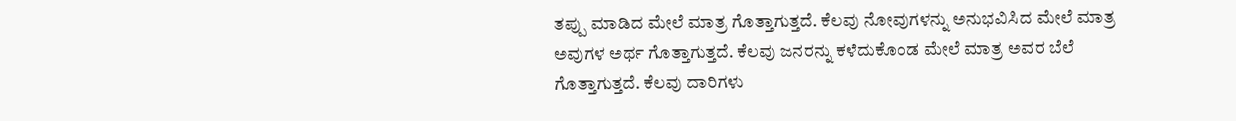ತಪ್ಪು ಮಾಡಿದ ಮೇಲೆ ಮಾತ್ರ ಗೊತ್ತಾಗುತ್ತದೆ. ಕೆಲವು ನೋವುಗಳನ್ನು ಅನುಭವಿಸಿದ ಮೇಲೆ ಮಾತ್ರ ಅವುಗಳ ಅರ್ಥ ಗೊತ್ತಾಗುತ್ತದೆ. ಕೆಲವು ಜನರನ್ನು ಕಳೆದುಕೊಂಡ ಮೇಲೆ ಮಾತ್ರ ಅವರ ಬೆಲೆ ಗೊತ್ತಾಗುತ್ತದೆ. ಕೆಲವು ದಾರಿಗಳು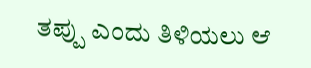ತಪ್ಪು ಎಂದು ತಿಳಿಯಲು ಆ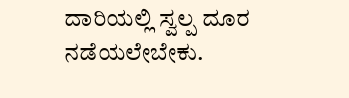ದಾರಿಯಲ್ಲಿ ಸ್ವಲ್ಪ ದೂರ ನಡೆಯಲೇಬೇಕು.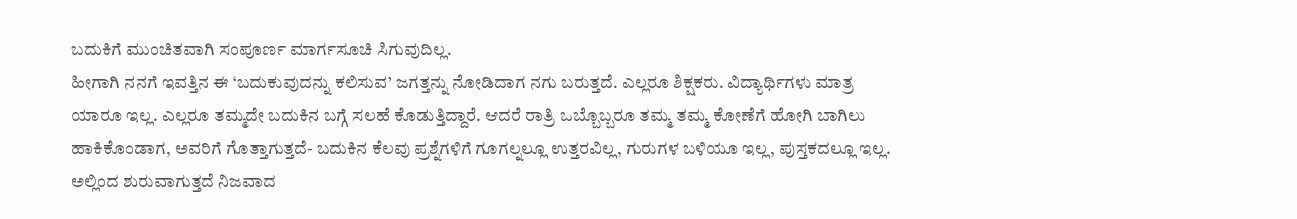ಬದುಕಿಗೆ ಮುಂಚಿತವಾಗಿ ಸಂಪೂರ್ಣ ಮಾರ್ಗಸೂಚಿ ಸಿಗುವುದಿಲ್ಲ.
ಹೀಗಾಗಿ ನನಗೆ ಇವತ್ತಿನ ಈ ‘ಬದುಕುವುದನ್ನು ಕಲಿಸುವ’ ಜಗತ್ತನ್ನು ನೋಡಿದಾಗ ನಗು ಬರುತ್ತದೆ. ಎಲ್ಲರೂ ಶಿಕ್ಷಕರು. ವಿದ್ಯಾರ್ಥಿಗಳು ಮಾತ್ರ ಯಾರೂ ಇಲ್ಲ. ಎಲ್ಲರೂ ತಮ್ಮದೇ ಬದುಕಿನ ಬಗ್ಗೆ ಸಲಹೆ ಕೊಡುತ್ತಿದ್ದಾರೆ. ಆದರೆ ರಾತ್ರಿ ಒಬ್ಬೊಬ್ಬರೂ ತಮ್ಮ ತಮ್ಮ ಕೋಣೆಗೆ ಹೋಗಿ ಬಾಗಿಲು ಹಾಕಿಕೊಂಡಾಗ, ಅವರಿಗೆ ಗೊತ್ತಾಗುತ್ತದೆ- ಬದುಕಿನ ಕೆಲವು ಪ್ರಶ್ನೆಗಳಿಗೆ ಗೂಗಲ್ನಲ್ಲೂ ಉತ್ತರವಿಲ್ಲ, ಗುರುಗಳ ಬಳಿಯೂ ಇಲ್ಲ, ಪುಸ್ತಕದಲ್ಲೂ ಇಲ್ಲ. ಅಲ್ಲಿಂದ ಶುರುವಾಗುತ್ತದೆ ನಿಜವಾದ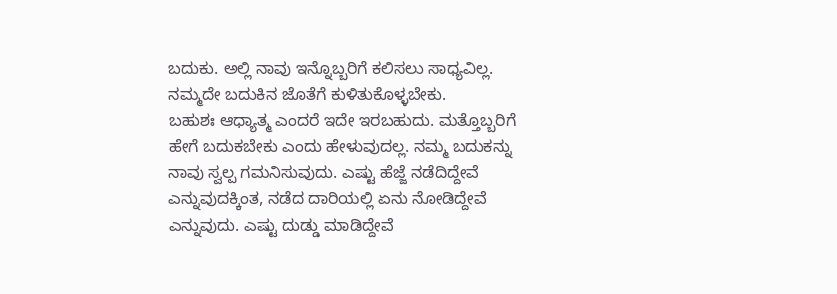ಬದುಕು. ಅಲ್ಲಿ ನಾವು ಇನ್ನೊಬ್ಬರಿಗೆ ಕಲಿಸಲು ಸಾಧ್ಯವಿಲ್ಲ. ನಮ್ಮದೇ ಬದುಕಿನ ಜೊತೆಗೆ ಕುಳಿತುಕೊಳ್ಳಬೇಕು.
ಬಹುಶಃ ಆಧ್ಯಾತ್ಮ ಎಂದರೆ ಇದೇ ಇರಬಹುದು. ಮತ್ತೊಬ್ಬರಿಗೆ ಹೇಗೆ ಬದುಕಬೇಕು ಎಂದು ಹೇಳುವುದಲ್ಲ. ನಮ್ಮ ಬದುಕನ್ನು ನಾವು ಸ್ವಲ್ಪ ಗಮನಿಸುವುದು. ಎಷ್ಟು ಹೆಜ್ಜೆ ನಡೆದಿದ್ದೇವೆ ಎನ್ನುವುದಕ್ಕಿಂತ, ನಡೆದ ದಾರಿಯಲ್ಲಿ ಏನು ನೋಡಿದ್ದೇವೆ ಎನ್ನುವುದು. ಎಷ್ಟು ದುಡ್ಡು ಮಾಡಿದ್ದೇವೆ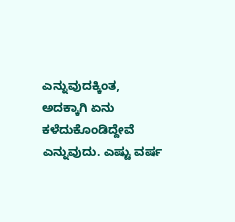ಎನ್ನುವುದಕ್ಕಿಂತ, ಅದಕ್ಕಾಗಿ ಏನು ಕಳೆದುಕೊಂಡಿದ್ದೇವೆ ಎನ್ನುವುದು. ಎಷ್ಟು ವರ್ಷ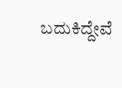ಬದುಕಿದ್ದೇವೆ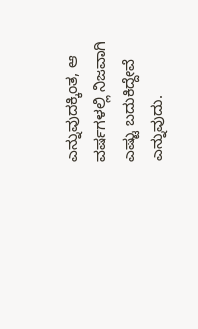ಎನ್ನುವುದಕ್ಕಿಂತ, ಆ ವರ್ಷಗಳಲ್ಲಿ ನಿಜವಾಗಿ ಎಷ್ಟು ಬದುಕಿದ್ದೇವೆ ಎನ್ನುವುದು.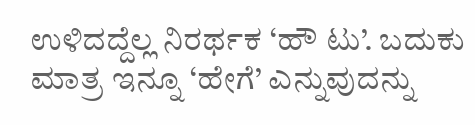ಉಳಿದದ್ದೆಲ್ಲ ನಿರರ್ಥಕ ‘ಹೌ ಟು’. ಬದುಕು ಮಾತ್ರ ಇನ್ನೂ ‘ಹೇಗೆ’ ಎನ್ನುವುದನ್ನು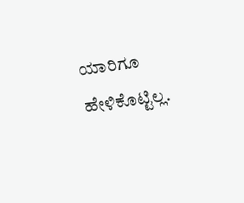ಯಾರಿಗೂ ಹೇಳಿಕೊಟ್ಟಿಲ್ಲ.